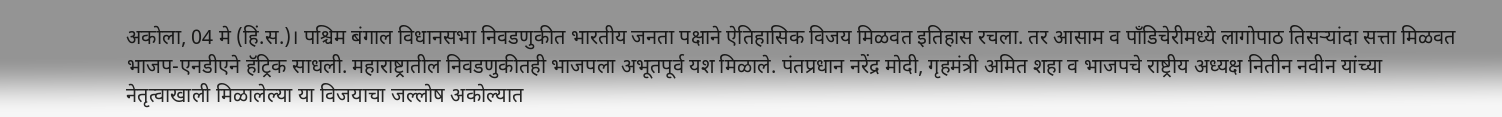अकोला, 04 मे (हिं.स.)। पश्चिम बंगाल विधानसभा निवडणुकीत भारतीय जनता पक्षाने ऐतिहासिक विजय मिळवत इतिहास रचला. तर आसाम व पाँडिचेरीमध्ये लागोपाठ तिसऱ्यांदा सत्ता मिळवत भाजप-एनडीएने हॅट्रिक साधली. महाराष्ट्रातील निवडणुकीतही भाजपला अभूतपूर्व यश मिळाले. पंतप्रधान नरेंद्र मोदी, गृहमंत्री अमित शहा व भाजपचे राष्ट्रीय अध्यक्ष नितीन नवीन यांच्या नेतृत्वाखाली मिळालेल्या या विजयाचा जल्लोष अकोल्यात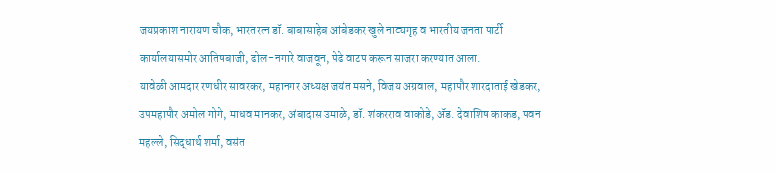जयप्रकाश नारायण चौक, भारतरत्न डॉ. बाबासाहेब आंबेडकर खुले नाट्यगृह व भारतीय जनता पार्टी कार्यालयासमोर आतिषबाजी, ढोल-नगारे वाजवून, पेढे वाटप करून साजरा करण्यात आला.
यावेळी आमदार रणधीर सावरकर, महानगर अध्यक्ष जयंत मसने, विजय अग्रवाल, महापौर शारदाताई खेडकर, उपमहापौर अमोल गोगे, माधव मानकर, अंबादास उमाळे, डॉ. शंकरराव वाकोडे, ॲड. देवाशिष काकड, पवन महल्ले, सिद्धार्थ शर्मा, वसंत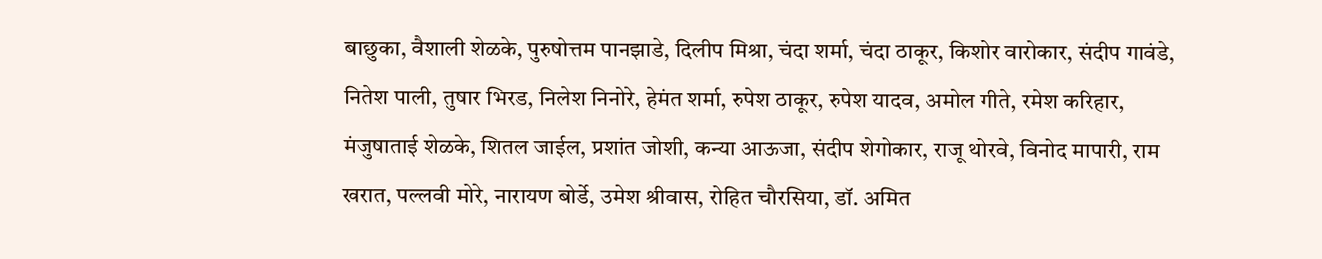बाछुका, वैशाली शेळके, पुरुषोत्तम पानझाडे, दिलीप मिश्रा, चंदा शर्मा, चंदा ठाकूर, किशोर वारोकार, संदीप गावंडे, नितेश पाली, तुषार भिरड, निलेश निनोरे, हेमंत शर्मा, रुपेश ठाकूर, रुपेश यादव, अमोल गीते, रमेश करिहार, मंजुषाताई शेळके, शितल जाईल, प्रशांत जोशी, कन्या आऊजा, संदीप शेगोकार, राजू थोरवे, विनोद मापारी, राम खरात, पल्लवी मोरे, नारायण बोर्डे, उमेश श्रीवास, रोहित चौरसिया, डॉ. अमित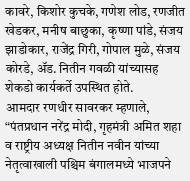कावरे, किशोर कुचके, गणेश लोड, रणजीत खेडकर, मनीष बाछुका, कृष्णा पांडे, संजय झाडोकार, राजेंद्र गिरी, गोपाल मुळे, संजय कोरडे, ॲड. नितीन गवळी यांच्यासह शेकडो कार्यकर्ते उपस्थित होते.
आमदार रणधीर सावरकर म्हणाले, “पंतप्रधान नरेंद्र मोदी, गृहमंत्री अमित शहा व राष्ट्रीय अध्यक्ष नितीन नवीन यांच्या नेतृत्वाखाली पश्चिम बंगालमध्ये भाजपने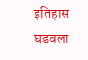इतिहास घडवला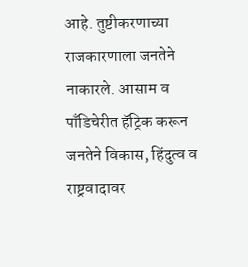आहे. तुष्टीकरणाच्या राजकारणाला जनतेने नाकारले. आसाम व पाँडिचेरीत हॅट्रिक करून जनतेने विकास, हिंदुत्व व राष्ट्रवादावर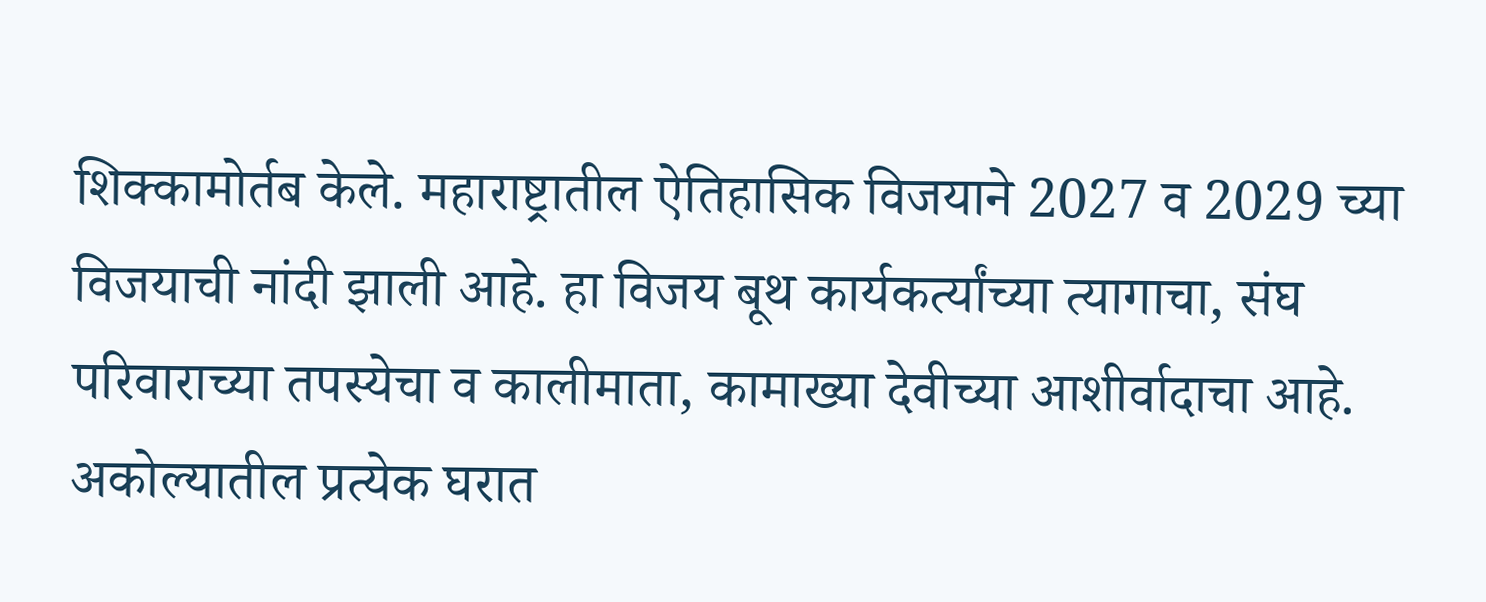शिक्कामोर्तब केले. महाराष्ट्रातील ऐतिहासिक विजयाने 2027 व 2029 च्या विजयाची नांदी झाली आहे. हा विजय बूथ कार्यकर्त्यांच्या त्यागाचा, संघ परिवाराच्या तपस्येचा व कालीमाता, कामाख्या देवीच्या आशीर्वादाचा आहे. अकोल्यातील प्रत्येक घरात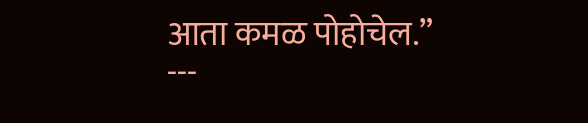आता कमळ पोहोचेल.”
---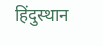हिंदुस्थान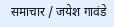समाचार / जयेश गावंडे